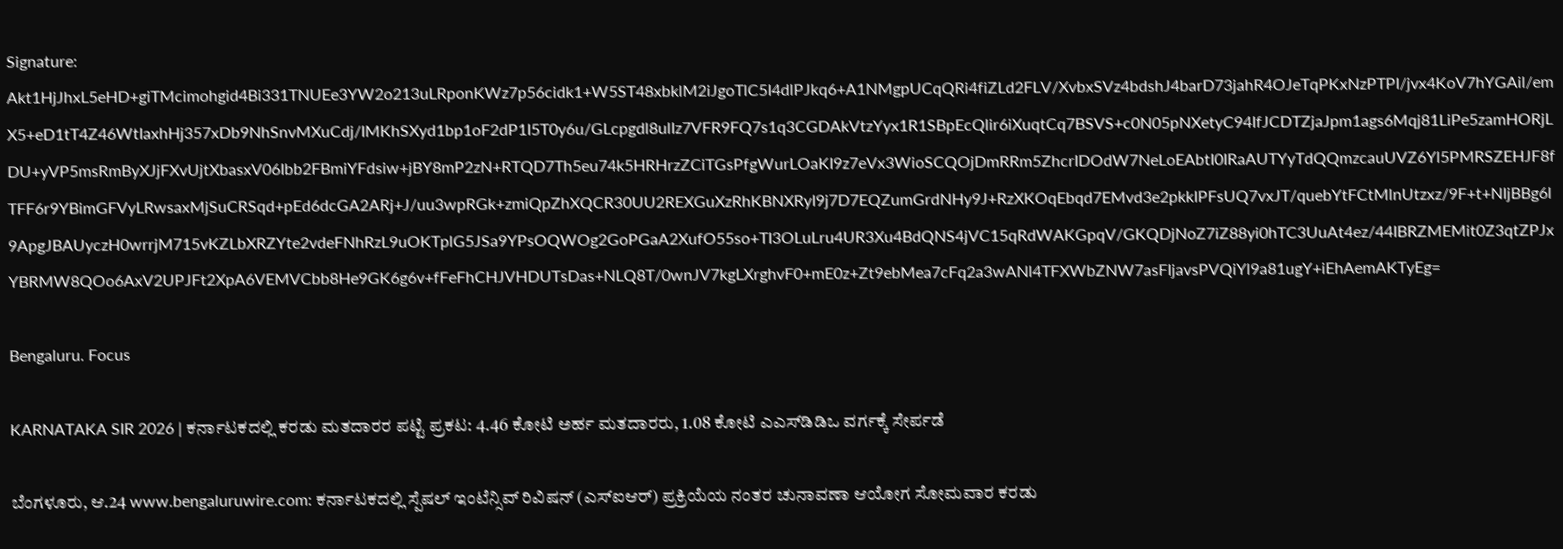Signature: Akt1HjJhxL5eHD+giTMcimohgid4Bi331TNUEe3YW2o213uLRponKWz7p56cidk1+W5ST48xbklM2iJgoTlC5I4dlPJkq6+A1NMgpUCqQRi4fiZLd2FLV/XvbxSVz4bdshJ4barD73jahR4OJeTqPKxNzPTPI/jvx4KoV7hYGAil/emX5+eD1tT4Z46WtIaxhHj357xDb9NhSnvMXuCdj/IMKhSXyd1bp1oF2dP1I5T0y6u/GLcpgdl8ulIz7VFR9FQ7s1q3CGDAkVtzYyx1R1SBpEcQlir6iXuqtCq7BSVS+c0N05pNXetyC94IfJCDTZjaJpm1ags6Mqj81LiPe5zamHORjLDU+yVP5msRmByXJjFXvUjtXbasxV06Ibb2FBmiYFdsiw+jBY8mP2zN+RTQD7Th5eu74k5HRHrzZCiTGsPfgWurLOaKI9z7eVx3WioSCQOjDmRRm5ZhcrIDOdW7NeLoEAbtI0IRaAUTYyTdQQmzcauUVZ6Yl5PMRSZEHJF8fTFF6r9YBimGFVyLRwsaxMjSuCRSqd+pEd6dcGA2ARj+J/uu3wpRGk+zmiQpZhXQCR30UU2REXGuXzRhKBNXRyI9j7D7EQZumGrdNHy9J+RzXKOqEbqd7EMvd3e2pkkIPFsUQ7vxJT/quebYtFCtMlnUtzxz/9F+t+NIjBBg6l9ApgJBAUyczH0wrrjM715vKZLbXRZYte2vdeFNhRzL9uOKTplG5JSa9YPsOQWOg2GoPGaA2XufO55so+TI3OLuLru4UR3Xu4BdQNS4jVC15qRdWAKGpqV/GKQDjNoZ7iZ88yi0hTC3UuAt4ez/44IBRZMEMit0Z3qtZPJxYBRMW8QOo6AxV2UPJFt2XpA6VEMVCbb8He9GK6g6v+fFeFhCHJVHDUTsDas+NLQ8T/0wnJV7kgLXrghvF0+mE0z+Zt9ebMea7cFq2a3wANl4TFXWbZNW7asFIjavsPVQiYl9a81ugY+iEhAemAKTyEg=

Bengaluru. Focus

KARNATAKA SIR 2026 | ಕರ್ನಾಟಕದಲ್ಲಿ ಕರಡು ಮತದಾರರ ಪಟ್ಟಿ ಪ್ರಕಟ: 4.46 ಕೋಟಿ ಅರ್ಹ ಮತದಾರರು, 1.08 ಕೋಟಿ ಎಎಸ್‌ಡಿಡಿಒ ವರ್ಗಕ್ಕೆ ಸೇರ್ಪಡೆ

ಬೆಂಗಳೂರು, ಆ.24 www.bengaluruwire.com: ಕರ್ನಾಟಕದಲ್ಲಿ ಸ್ಪೆಷಲ್ ಇಂಟೆನ್ಸಿವ್ ರಿವಿಷನ್ (ಎಸ್‌ಐಆರ್) ಪ್ರಕ್ರಿಯೆಯ ನಂತರ ಚುನಾವಣಾ ಆಯೋಗ ಸೋಮವಾರ ಕರಡು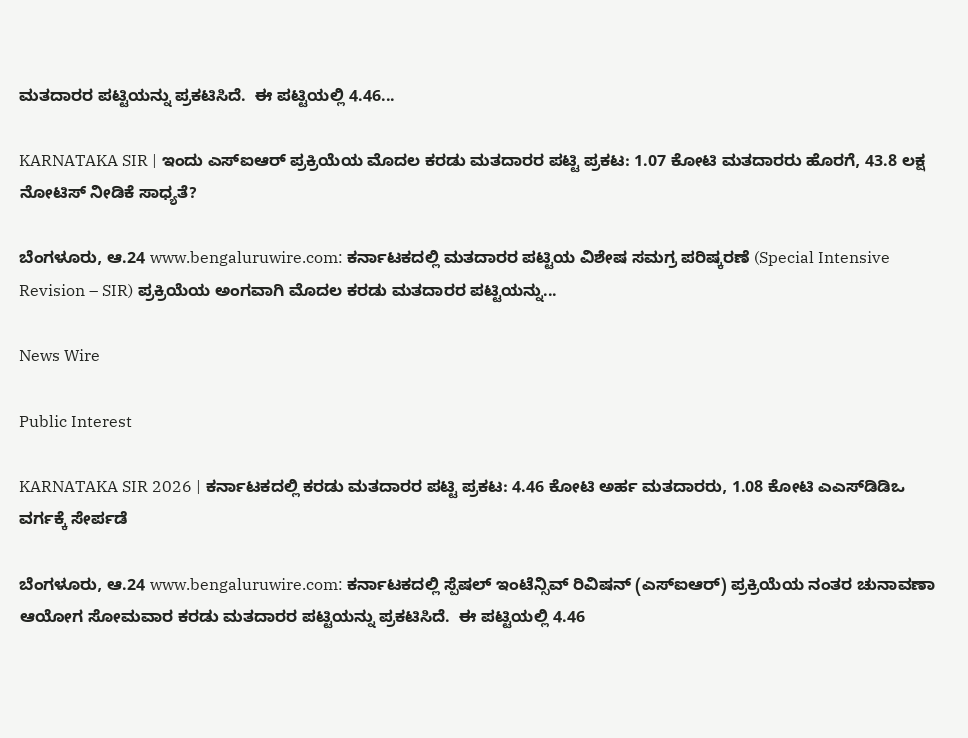ಮತದಾರರ ಪಟ್ಟಿಯನ್ನು ಪ್ರಕಟಿಸಿದೆ.  ಈ ಪಟ್ಟಿಯಲ್ಲಿ 4.46...

KARNATAKA SIR | ಇಂದು ಎಸ್ಐಆರ್ ಪ್ರಕ್ರಿಯೆಯ ಮೊದಲ ಕರಡು ಮತದಾರರ ಪಟ್ಟಿ ಪ್ರಕಟ: 1.07 ಕೋಟಿ ಮತದಾರರು ಹೊರಗೆ, 43.8 ಲಕ್ಷ ನೋಟಿಸ್ ನೀಡಿಕೆ ಸಾಧ್ಯತೆ?

ಬೆಂಗಳೂರು, ಆ.24 www.bengaluruwire.com: ಕರ್ನಾಟಕದಲ್ಲಿ ಮತದಾರರ ಪಟ್ಟಿಯ ವಿಶೇಷ ಸಮಗ್ರ ಪರಿಷ್ಕರಣೆ (Special Intensive Revision – SIR) ಪ್ರಕ್ರಿಯೆಯ ಅಂಗವಾಗಿ ಮೊದಲ ಕರಡು ಮತದಾರರ ಪಟ್ಟಿಯನ್ನು...

News Wire

Public Interest

KARNATAKA SIR 2026 | ಕರ್ನಾಟಕದಲ್ಲಿ ಕರಡು ಮತದಾರರ ಪಟ್ಟಿ ಪ್ರಕಟ: 4.46 ಕೋಟಿ ಅರ್ಹ ಮತದಾರರು, 1.08 ಕೋಟಿ ಎಎಸ್‌ಡಿಡಿಒ ವರ್ಗಕ್ಕೆ ಸೇರ್ಪಡೆ

ಬೆಂಗಳೂರು, ಆ.24 www.bengaluruwire.com: ಕರ್ನಾಟಕದಲ್ಲಿ ಸ್ಪೆಷಲ್ ಇಂಟೆನ್ಸಿವ್ ರಿವಿಷನ್ (ಎಸ್‌ಐಆರ್) ಪ್ರಕ್ರಿಯೆಯ ನಂತರ ಚುನಾವಣಾ ಆಯೋಗ ಸೋಮವಾರ ಕರಡು ಮತದಾರರ ಪಟ್ಟಿಯನ್ನು ಪ್ರಕಟಿಸಿದೆ.  ಈ ಪಟ್ಟಿಯಲ್ಲಿ 4.46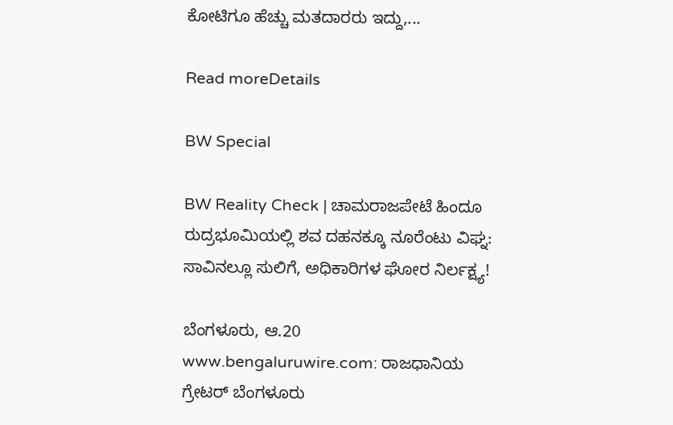ಕೋಟಿಗೂ ಹೆಚ್ಚು ಮತದಾರರು ಇದ್ದು,...

Read moreDetails

BW Special

BW Reality Check | ಚಾಮರಾಜಪೇಟೆ ಹಿಂದೂ ರುದ್ರಭೂಮಿಯಲ್ಲಿ ಶವ ದಹನಕ್ಕೂ ನೂರೆಂಟು ವಿಘ್ನ: ಸಾವಿನಲ್ಲೂ ಸುಲಿಗೆ, ಅಧಿಕಾರಿಗಳ ಘೋರ ನಿರ್ಲಕ್ಷ್ಯ!

ಬೆಂಗಳೂರು, ಆ.20 www.bengaluruwire.com: ರಾಜಧಾನಿಯ ಗ್ರೇಟರ್ ಬೆಂಗಳೂರು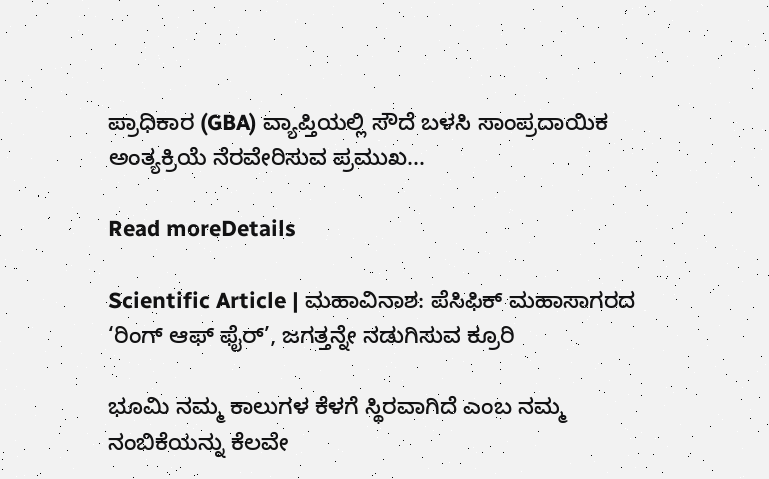ಪ್ರಾಧಿಕಾರ (GBA) ವ್ಯಾಪ್ತಿಯಲ್ಲಿ ಸೌದೆ ಬಳಸಿ ಸಾಂಪ್ರದಾಯಿಕ ಅಂತ್ಯಕ್ರಿಯೆ ನೆರವೇರಿಸುವ ಪ್ರಮುಖ...

Read moreDetails

Scientific Article | ಮಹಾವಿನಾಶ: ಪೆಸಿಫಿಕ್ ಮಹಾಸಾಗರದ ‘ರಿಂಗ್ ಆಫ್ ಫೈರ್’, ಜಗತ್ತನ್ನೇ ನಡುಗಿಸುವ ಕ್ರೂರಿ

ಭೂಮಿ ನಮ್ಮ ಕಾಲುಗಳ ಕೆಳಗೆ ಸ್ಥಿರವಾಗಿದೆ ಎಂಬ ನಮ್ಮ ನಂಬಿಕೆಯನ್ನು ಕೆಲವೇ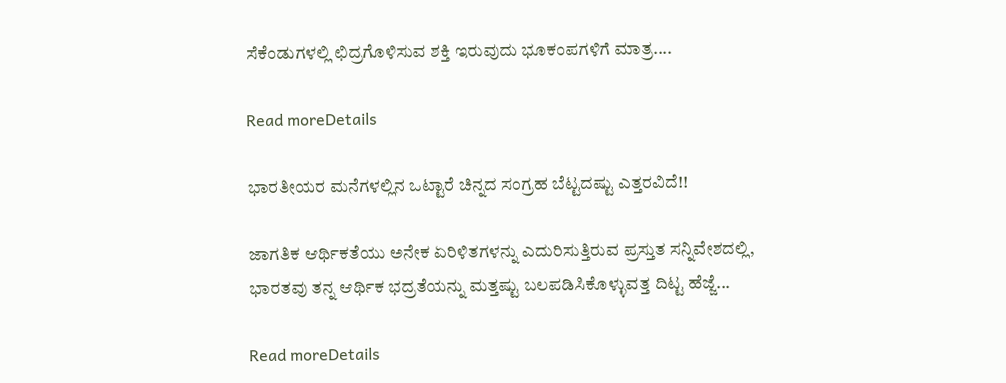ಸೆಕೆಂಡುಗಳಲ್ಲಿ ಛಿದ್ರಗೊಳಿಸುವ ಶಕ್ತಿ ಇರುವುದು ಭೂಕಂಪಗಳಿಗೆ ಮಾತ್ರ....

Read moreDetails

ಭಾರತೀಯರ ಮನೆಗಳಲ್ಲಿನ ಒಟ್ಟಾರೆ ಚಿನ್ನದ ಸಂಗ್ರಹ ಬೆಟ್ಟದಷ್ಟು ಎತ್ತರವಿದೆ!!

ಜಾಗತಿಕ ಆರ್ಥಿಕತೆಯು ಅನೇಕ ಏರಿಳಿತಗಳನ್ನು ಎದುರಿಸುತ್ತಿರುವ ಪ್ರಸ್ತುತ ಸನ್ನಿವೇಶದಲ್ಲಿ, ಭಾರತವು ತನ್ನ ಆರ್ಥಿಕ ಭದ್ರತೆಯನ್ನು ಮತ್ತಷ್ಟು ಬಲಪಡಿಸಿಕೊಳ್ಳುವತ್ತ ದಿಟ್ಟ ಹೆಜ್ಜೆ...

Read moreDetails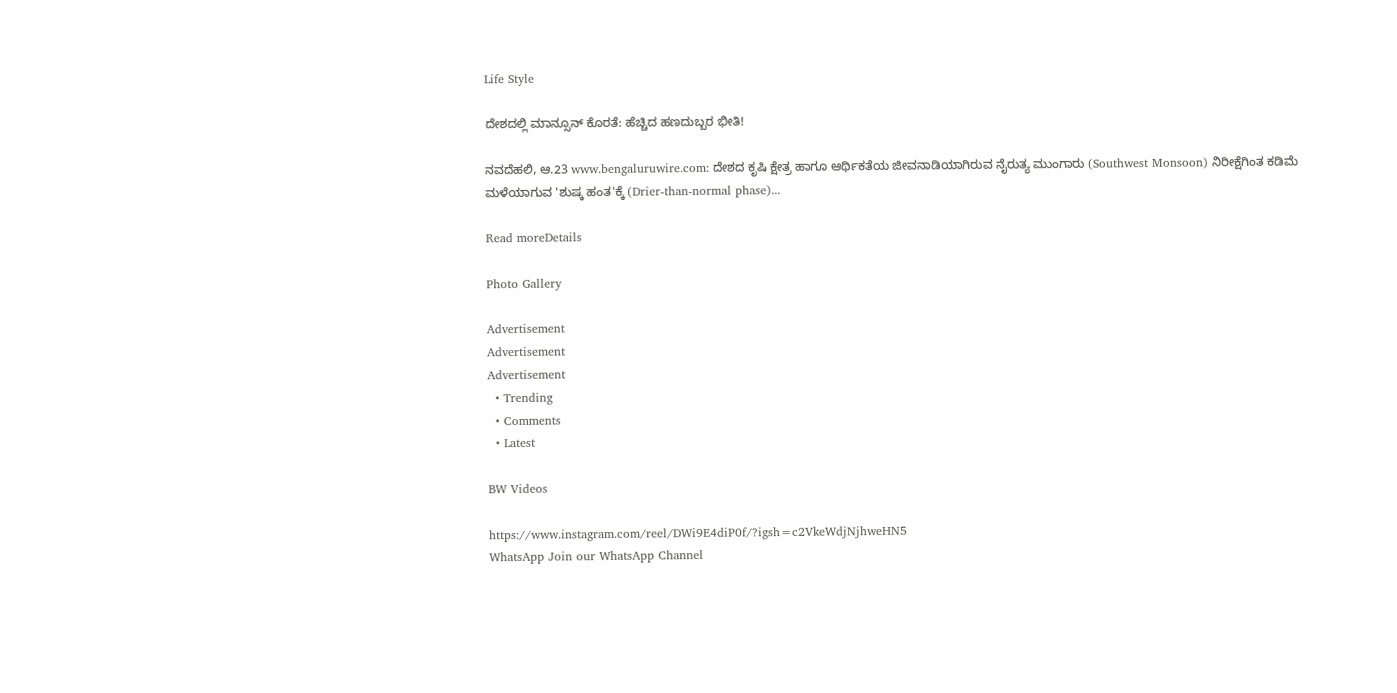Life Style

ದೇಶದಲ್ಲಿ ಮಾನ್ಸೂನ್ ಕೊರತೆ: ಹೆಚ್ಚಿದ ಹಣದುಬ್ಬರ ಭೀತಿ!

ನವದೆಹಲಿ, ಆ.23 www.bengaluruwire.com: ದೇಶದ ಕೃಷಿ ಕ್ಷೇತ್ರ ಹಾಗೂ ಆರ್ಥಿಕತೆಯ ಜೀವನಾಡಿಯಾಗಿರುವ ನೈರುತ್ಯ ಮುಂಗಾರು (Southwest Monsoon) ನಿರೀಕ್ಷೆಗಿಂತ ಕಡಿಮೆ ಮಳೆಯಾಗುವ 'ಶುಷ್ಕ ಹಂತ'ಕ್ಕೆ (Drier-than-normal phase)...

Read moreDetails

Photo Gallery

Advertisement
Advertisement
Advertisement
  • Trending
  • Comments
  • Latest

BW Videos

https://www.instagram.com/reel/DWi9E4diP0f/?igsh=c2VkeWdjNjhweHN5
WhatsApp Join our WhatsApp Channel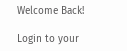Welcome Back!

Login to your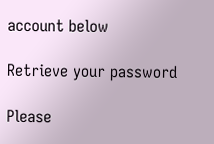account below

Retrieve your password

Please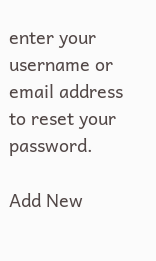enter your username or email address to reset your password.

Add New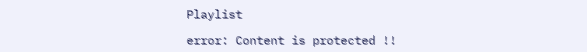Playlist

error: Content is protected !!